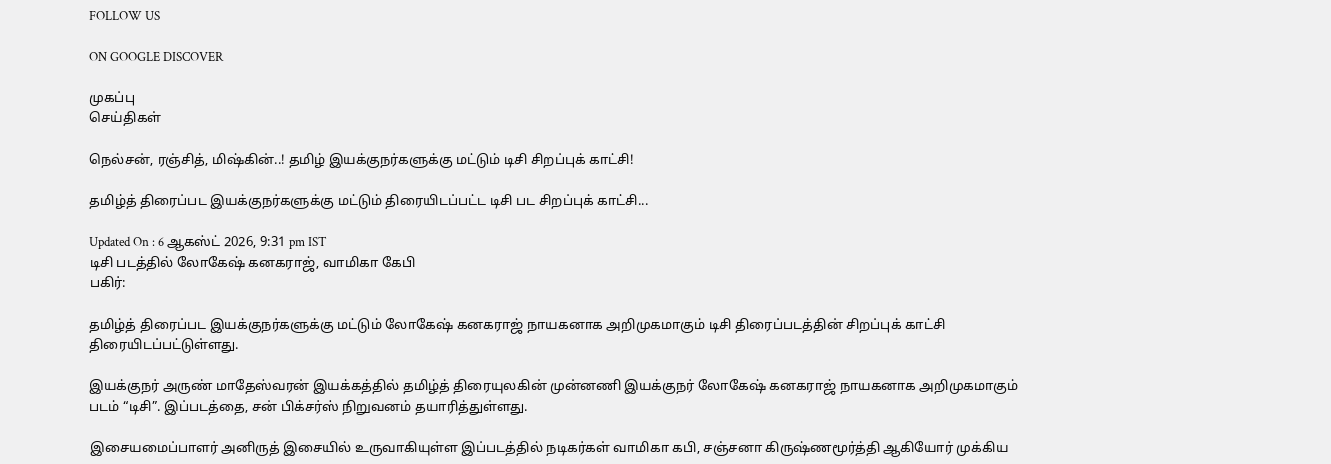FOLLOW US

ON GOOGLE DISCOVER

முகப்பு
செய்திகள்

நெல்சன், ரஞ்சித், மிஷ்கின்..! தமிழ் இயக்குநர்களுக்கு மட்டும் டிசி சிறப்புக் காட்சி!

தமிழ்த் திரைப்பட இயக்குநர்களுக்கு மட்டும் திரையிடப்பட்ட டிசி பட சிறப்புக் காட்சி...

Updated On : 6 ஆகஸ்ட் 2026, 9:31 pm IST
டிசி படத்தில் லோகேஷ் கனகராஜ், வாமிகா கேபி
பகிர்:

தமிழ்த் திரைப்பட இயக்குநர்களுக்கு மட்டும் லோகேஷ் கனகராஜ் நாயகனாக அறிமுகமாகும் டிசி திரைப்படத்தின் சிறப்புக் காட்சி திரையிடப்பட்டுள்ளது.

இயக்குநர் அருண் மாதேஸ்வரன் இயக்கத்தில் தமிழ்த் திரையுலகின் முன்னணி இயக்குநர் லோகேஷ் கனகராஜ் நாயகனாக அறிமுகமாகும் படம் “டிசி”. இப்படத்தை, சன் பிக்சர்ஸ் நிறுவனம் தயாரித்துள்ளது.

இசையமைப்பாளர் அனிருத் இசையில் உருவாகியுள்ள இப்படத்தில் நடிகர்கள் வாமிகா கபி, சஞ்சனா கிருஷ்ணமூர்த்தி ஆகியோர் முக்கிய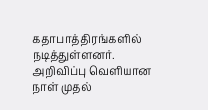கதாபாத்திரங்களில் நடித்துள்ளனர். அறிவிப்பு வெளியான நாள் முதல்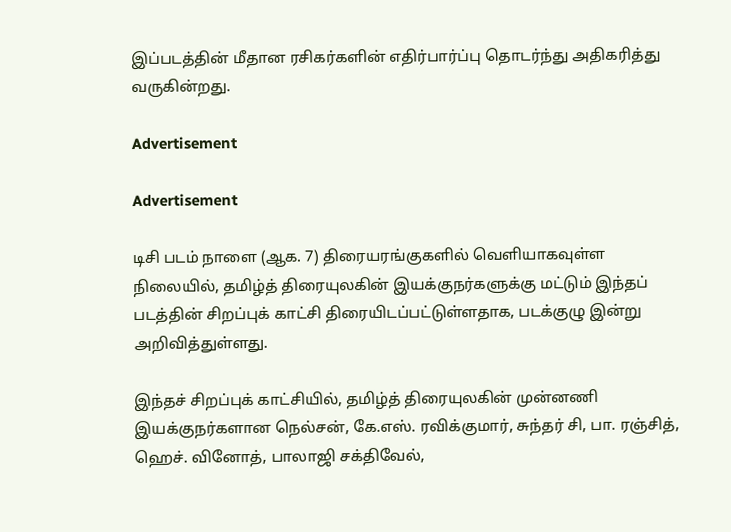இப்படத்தின் மீதான ரசிகர்களின் எதிர்பார்ப்பு தொடர்ந்து அதிகரித்து வருகின்றது.

Advertisement

Advertisement

டிசி படம் நாளை (ஆக. 7) திரையரங்குகளில் வெளியாகவுள்ள நிலையில், தமிழ்த் திரையுலகின் இயக்குநர்களுக்கு மட்டும் இந்தப் படத்தின் சிறப்புக் காட்சி திரையிடப்பட்டுள்ளதாக, படக்குழு இன்று அறிவித்துள்ளது.

இந்தச் சிறப்புக் காட்சியில், தமிழ்த் திரையுலகின் முன்னணி இயக்குநர்களான நெல்சன், கே.எஸ். ரவிக்குமார், சுந்தர் சி, பா. ரஞ்சித், ஹெச். வினோத், பாலாஜி சக்திவேல்,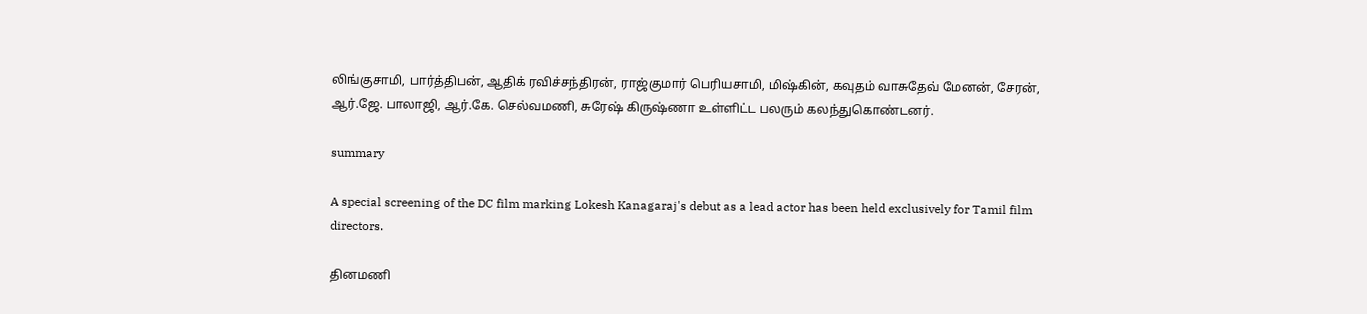லிங்குசாமி, பார்த்திபன், ஆதிக் ரவிச்சந்திரன், ராஜ்குமார் பெரியசாமி, மிஷ்கின், கவுதம் வாசுதேவ் மேனன், சேரன், ஆர்.ஜே. பாலாஜி, ஆர்.கே. செல்வமணி, சுரேஷ் கிருஷ்ணா உள்ளிட்ட பலரும் கலந்துகொண்டனர்.

summary

A special screening of the DC film marking Lokesh Kanagaraj's debut as a lead actor has been held exclusively for Tamil film directors.

தினமணி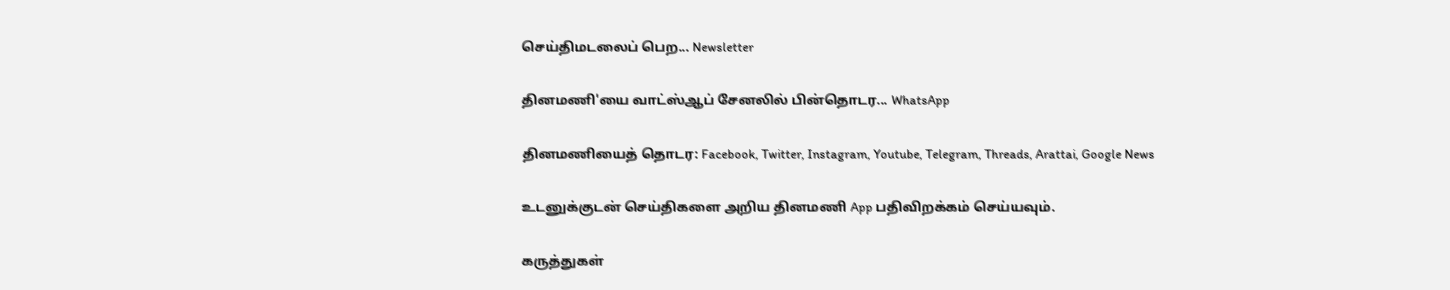செய்திமடலைப் பெற... Newsletter

தினமணி'யை வாட்ஸ்ஆப் சேனலில் பின்தொடர... WhatsApp

தினமணியைத் தொடர: Facebook, Twitter, Instagram, Youtube, Telegram, Threads, Arattai, Google News

உடனுக்குடன் செய்திகளை அறிய தினமணி App பதிவிறக்கம் செய்யவும்.

கருத்துகள்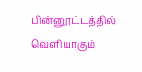பின்னூட்டத்தில் வெளியாகும்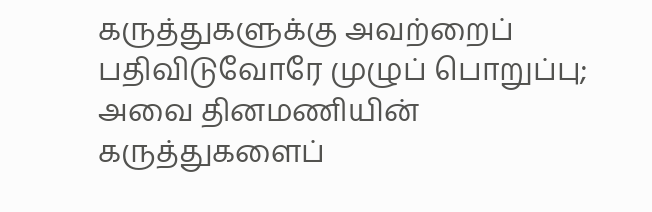கருத்துகளுக்கு அவற்றைப் பதிவிடுவோரே முழுப் பொறுப்பு; அவை தினமணியின் கருத்துகளைப்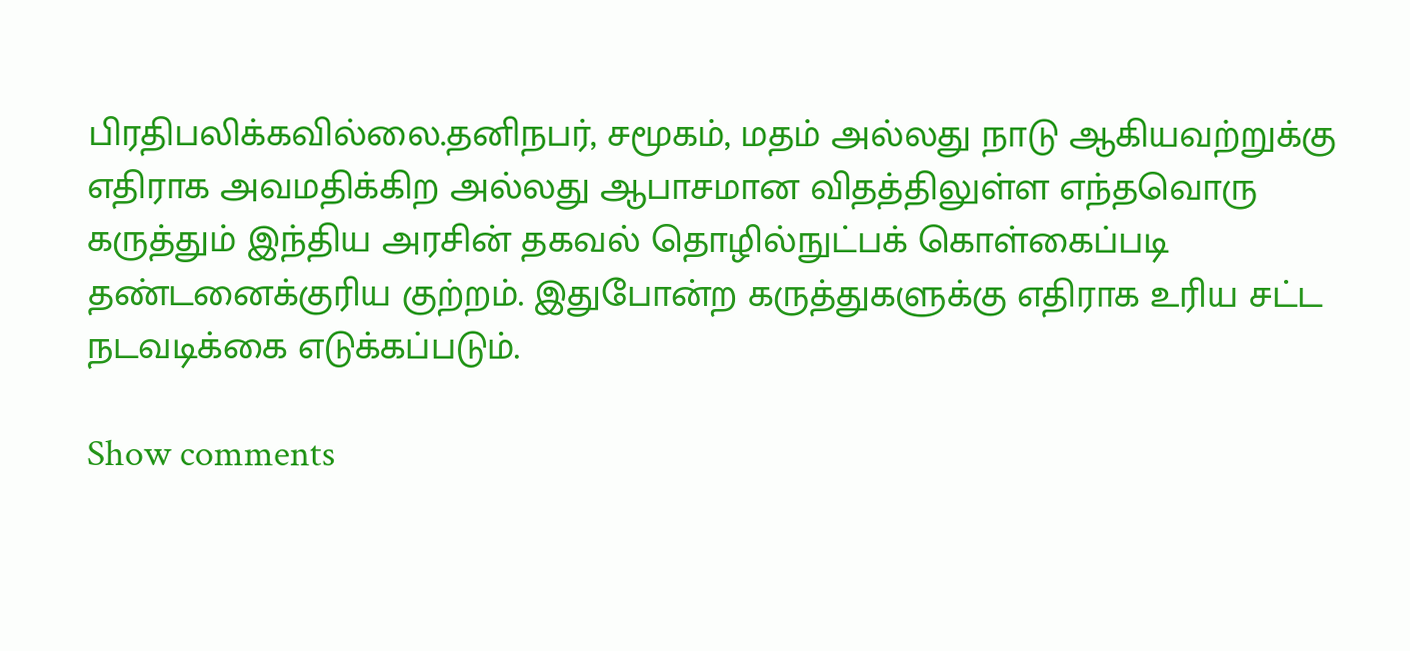பிரதிபலிக்கவில்லை.தனிநபர், சமூகம், மதம் அல்லது நாடு ஆகியவற்றுக்கு எதிராக அவமதிக்கிற அல்லது ஆபாசமான விதத்திலுள்ள எந்தவொரு கருத்தும் இந்திய அரசின் தகவல் தொழில்நுட்பக் கொள்கைப்படி தண்டனைக்குரிய குற்றம். இதுபோன்ற கருத்துகளுக்கு எதிராக உரிய சட்ட நடவடிக்கை எடுக்கப்படும்.

Show comments